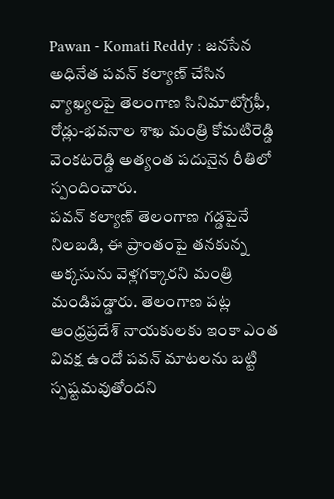Pawan - Komati Reddy : జనసేన అధినేత పవన్ కల్యాణ్ చేసిన వ్యాఖ్యలపై తెలంగాణ సినిమాటోగ్రఫీ, రోడ్లు-భవనాల శాఖ మంత్రి కోమటిరెడ్డి వెంకటరెడ్డి అత్యంత పదునైన రీతిలో స్పందించారు.
పవన్ కల్యాణ్ తెలంగాణ గడ్డపైనే నిలబడి, ఈ ప్రాంతంపై తనకున్న అక్కసును వెళ్లగక్కారని మంత్రి మండిపడ్డారు. తెలంగాణ పట్ల ఆంధ్రప్రదేశ్ నాయకులకు ఇంకా ఎంత వివక్ష ఉందో పవన్ మాటలను బట్టి స్పష్టమవుతోందని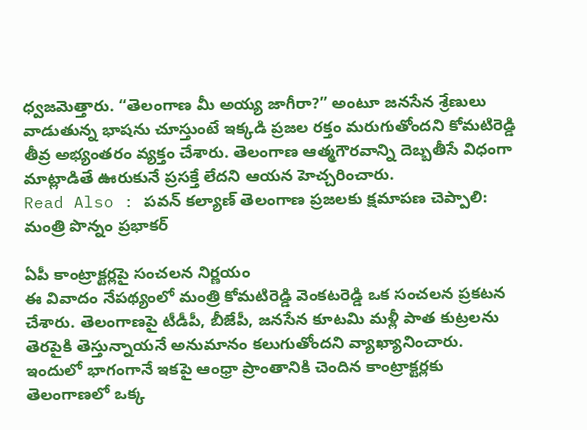ధ్వజమెత్తారు. “తెలంగాణ మీ అయ్య జాగీరా?” అంటూ జనసేన శ్రేణులు వాడుతున్న భాషను చూస్తుంటే ఇక్కడి ప్రజల రక్తం మరుగుతోందని కోమటిరెడ్డి తీవ్ర అభ్యంతరం వ్యక్తం చేశారు. తెలంగాణ ఆత్మగౌరవాన్ని దెబ్బతీసే విధంగా మాట్లాడితే ఊరుకునే ప్రసక్తే లేదని ఆయన హెచ్చరించారు.
Read Also : పవన్ కల్యాణ్ తెలంగాణ ప్రజలకు క్షమాపణ చెప్పాలి: మంత్రి పొన్నం ప్రభాకర్

ఏపీ కాంట్రాక్టర్లపై సంచలన నిర్ణయం
ఈ వివాదం నేపథ్యంలో మంత్రి కోమటిరెడ్డి వెంకటరెడ్డి ఒక సంచలన ప్రకటన చేశారు. తెలంగాణపై టీడీపీ, బీజేపీ, జనసేన కూటమి మళ్లీ పాత కుట్రలను తెరపైకి తెస్తున్నాయనే అనుమానం కలుగుతోందని వ్యాఖ్యానించారు. ఇందులో భాగంగానే ఇకపై ఆంధ్రా ప్రాంతానికి చెందిన కాంట్రాక్టర్లకు తెలంగాణలో ఒక్క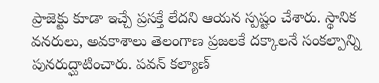ప్రాజెక్టు కూడా ఇచ్చే ప్రసక్తే లేదని ఆయన స్పష్టం చేశారు. స్థానిక వనరులు, అవకాశాలు తెలంగాణ ప్రజలకే దక్కాలనే సంకల్పాన్ని పునరుద్ఘాటించారు. పవన్ కల్యాణ్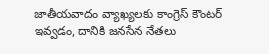జాతీయవాదం వ్యాఖ్యలకు కాంగ్రెస్ కౌంటర్ ఇవ్వడం, దానికి జనసేన నేతలు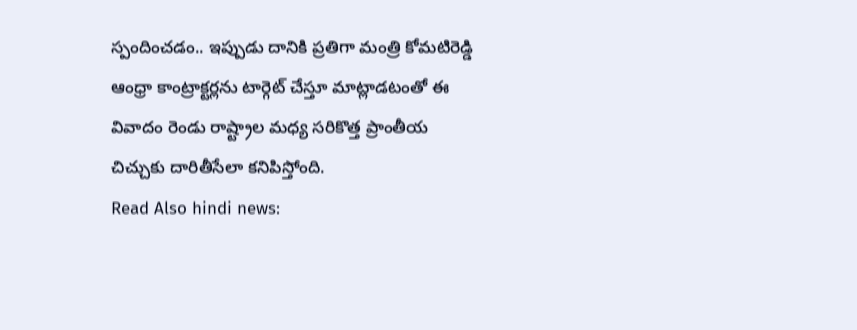స్పందించడం.. ఇప్పుడు దానికి ప్రతిగా మంత్రి కోమటిరెడ్డి ఆంధ్రా కాంట్రాక్టర్లను టార్గెట్ చేస్తూ మాట్లాడటంతో ఈ వివాదం రెండు రాష్ట్రాల మధ్య సరికొత్త ప్రాంతీయ చిచ్చుకు దారితీసేలా కనిపిస్తోంది.
Read Also hindi news: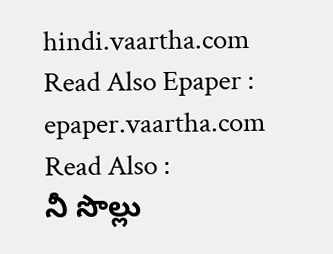hindi.vaartha.com
Read Also Epaper : epaper.vaartha.com
Read Also :
నీ సొల్లు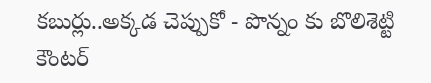కబుర్లు..అక్కడ చెప్పుకో - పొన్నం కు బొలిశెట్టి కౌంటర్